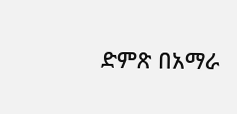ድምጽ በአማራ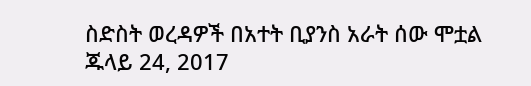ስድስት ወረዳዎች በአተት ቢያንስ አራት ሰው ሞቷል ጁላይ 24, 2017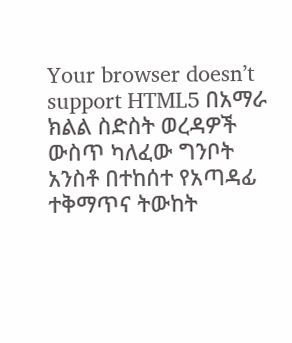Your browser doesn’t support HTML5 በአማራ ክልል ስድስት ወረዳዎች ውስጥ ካለፈው ግንቦት አንስቶ በተከሰተ የአጣዳፊ ተቅማጥና ትውከት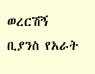ወረርሽኝ ቢያንስ የአራት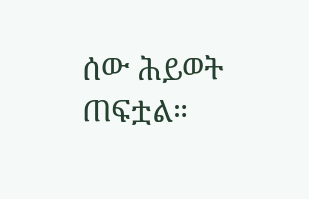ሰው ሕይወት ጠፍቷል።